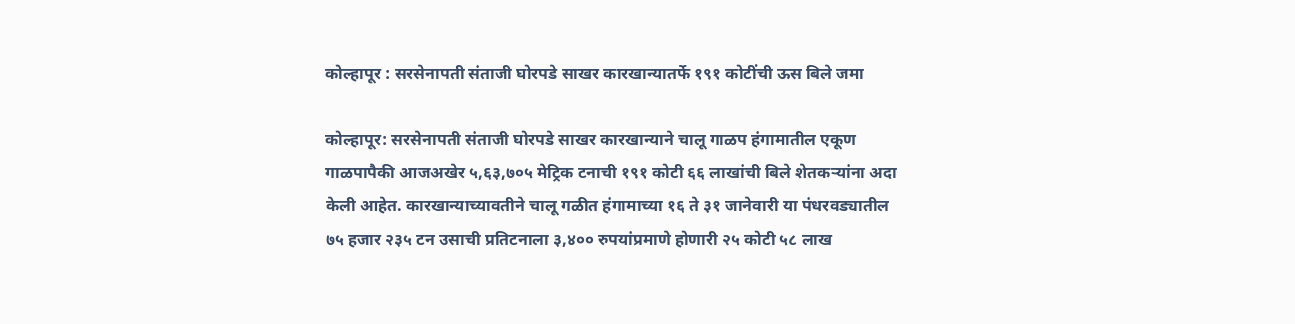कोल्हापूर : सरसेनापती संताजी घोरपडे साखर कारखान्यातर्फे १९१ कोटींची ऊस बिले जमा

कोल्हापूर: सरसेनापती संताजी घोरपडे साखर कारखान्याने चालू गाळप हंगामातील एकूण गाळपापैकी आजअखेर ५,६३,७०५ मेट्रिक टनाची १९१ कोटी ६६ लाखांची बिले शेतकऱ्यांना अदा केली आहेत. कारखान्याच्यावतीने चालू गळीत हंगामाच्या १६ ते ३१ जानेवारी या पंधरवड्यातील ७५ हजार २३५ टन उसाची प्रतिटनाला ३,४०० रुपयांप्रमाणे होणारी २५ कोटी ५८ लाख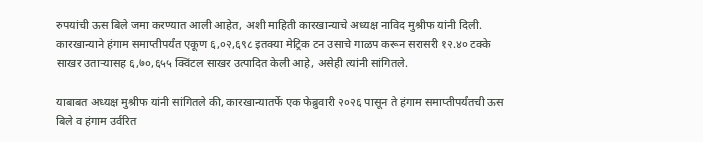रुपयांची ऊस बिले जमा करण्यात आली आहेत, अशी माहिती कारखान्याचे अध्यक्ष नाविद मुश्रीफ यांनी दिली. कारखान्याने हंगाम समाप्तीपर्यंत एकूण ६,०२,६९८ इतक्या मेट्रिक टन उसाचे गाळप करून सरासरी १२.४० टक्के साखर उताऱ्यासह ६,७०,६५५ क्विंटल साखर उत्पादित केली आहे, असेही त्यांनी सांगितले.

याबाबत अध्यक्ष मुश्रीफ यांनी सांगितले की, कारखान्यातर्फे एक फेब्रुवारी २०२६ पासून ते हंगाम समाप्तीपर्यंतची ऊस बिले व हंगाम उर्वरित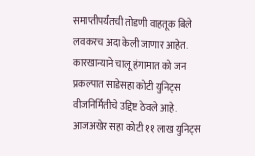समाप्तीपर्यंतची तोडणी वाहतूक बिले लवकरच अदा केली जाणार आहेत. कारखान्याने चालू हंगामात को जन प्रकल्पात साडेसहा कोटी युनिट्स वीजनिर्मितीचे उद्दिष्ट ठेवले आहे. आजअखेर सहा कोटी ११ लाख युनिट्स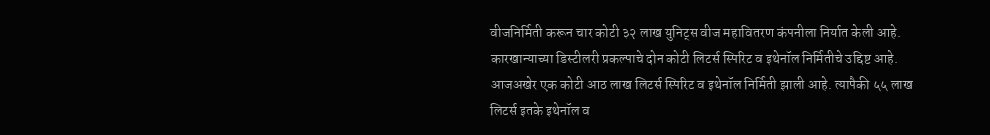वीजनिर्मिती करून चार कोटी ३२ लाख युनिट्स वीज महावितरण कंपनीला निर्यात केली आहे. कारखान्याच्या डिस्टीलरी प्रकल्पाचे दोन कोटी लिटर्स स्पिरिट व इथेनॉल निर्मितीचे उद्दिष्ट आहे. आजअखेर एक कोटी आठ लाख लिटर्स स्पिरिट व इथेनॉल निर्मिती झाली आहे. त्यापैकी ५५ लाख लिटर्स इतके इथेनॉल व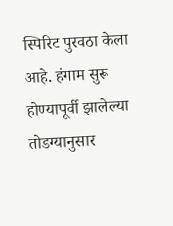स्पिरिट पुरवठा केला आहे. हंगाम सुरू होण्यापूर्वी झालेल्या तोडग्यानुसार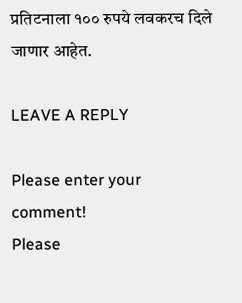प्रतिटनाला १०० रुपये लवकरच दिले जाणार आहेत.

LEAVE A REPLY

Please enter your comment!
Please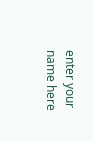enter your name here